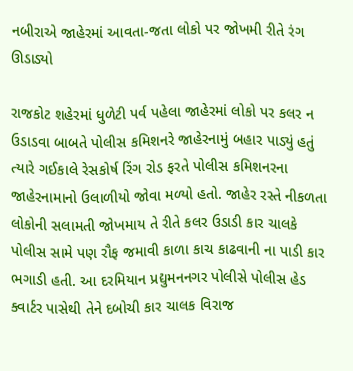નબીરાએ જાહેરમાં આવતા-જતા લોકો પર જોખમી રીતે રંગ ઊડાડ્યો

રાજકોટ શહેરમાં ધુળેટી પર્વ પહેલા જાહેરમાં લોકો પર કલર ન ઉડાડવા બાબતે પોલીસ કમિશનરે જાહેરનામું બહાર પાડ્યું હતું ત્યારે ગઈકાલે રેસકોર્ષ રિંગ રોડ ફરતે પોલીસ કમિશનરના જાહેરનામાનો ઉલાળીયો જોવા મળ્યો હતો. જાહેર રસ્તે નીકળતા લોકોની સલામતી જોખમાય તે રીતે કલર ઉડાડી કાર ચાલકે પોલીસ સામે પણ રૌફ જમાવી કાળા કાચ કાઢવાની ના પાડી કાર ભગાડી હતી. આ દરમિયાન પ્રદ્યુમનનગર પોલીસે પોલીસ હેડ ક્વાર્ટર પાસેથી તેને દબોચી કાર ચાલક વિરાજ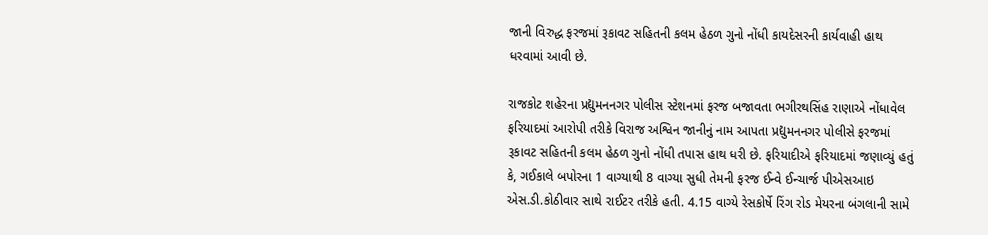જાની વિરુદ્ધ ફરજમાં રૂકાવટ સહિતની કલમ હેઠળ ગુનો નોંધી કાયદેસરની કાર્યવાહી હાથ ધરવામાં આવી છે.

રાજકોટ શહેરના પ્રદ્યુમનનગર પોલીસ સ્ટેશનમાં ફરજ બજાવતા ભગીરથસિંહ રાણાએ નોંધાવેલ ફરિયાદમાં આરોપી તરીકે વિરાજ અશ્વિન જાનીનું નામ આપતા પ્રદ્યુમનનગર પોલીસે ફરજમાં રૂકાવટ સહિતની કલમ હેઠળ ગુનો નોંધી તપાસ હાથ ધરી છે. ફરિયાદીએ ફરિયાદમાં જણાવ્યું હતું કે, ગઈકાલે બપોરના 1 વાગ્યાથી 8 વાગ્યા સુધી તેમની ફરજ ઈન્વે ઈન્ચાર્જ પીએસઆઇ એસ.ડી.કોઠીવાર સાથે રાઈટર તરીકે હતી. 4.15 વાગ્યે રેસકોર્ષે રિંગ રોડ મેયરના બંગલાની સામે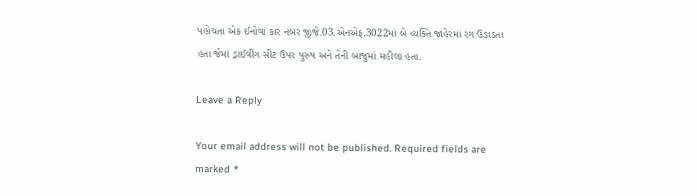પહોચતા એક ઈનોવા કાર નંબર જીજે.03.એનએફ.3022માં બે વ્યક્તિ જાહેરમાં રંગ ઉડાડતા હતા જેમાં ડ્રાઈવીંગ સીટ ઉપર પુરુષ અને તેની બાજુમાં મહીલા હતા.

Leave a Reply

Your email address will not be published. Required fields are marked *